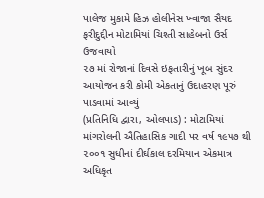પાલેજ મુકામે હિઝ હોલીનેસ ખ્વાજા સૈયદ ફરીદુદ્દીન મોટામિયાં ચિશ્તી સાહેબનો ઉર્સ ઉજવાયો
૨૭ માં રોજાનાં દિવસે ઇફતારીનું ખૂબ સુંદર આયોજન કરી કોમી એકતાનું ઉદાહરણ પૂરું પાડવામાં આવ્યું
(પ્રતિનિધિ દ્વારા, ઓલપાડ) : મોટામિયાં માંગરોલની ઐતિહાસિક ગાદી પર વર્ષ ૧૯૫૭ થી ૨૦૦૧ સુધીનાં દીર્ઘકાલ દરમિયાન એકમાત્ર અધિકૃત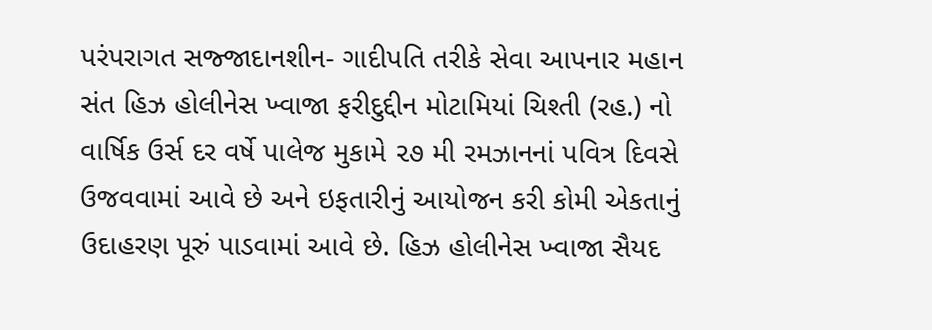પરંપરાગત સજ્જાદાનશીન- ગાદીપતિ તરીકે સેવા આપનાર મહાન સંત હિઝ હોલીનેસ ખ્વાજા ફરીદુદ્દીન મોટામિયાં ચિશ્તી (રહ.) નો વાર્ષિક ઉર્સ દર વર્ષે પાલેજ મુકામે ૨૭ મી રમઝાનનાં પવિત્ર દિવસે ઉજવવામાં આવે છે અને ઇફતારીનું આયોજન કરી કોમી એકતાનું ઉદાહરણ પૂરું પાડવામાં આવે છે. હિઝ હોલીનેસ ખ્વાજા સૈયદ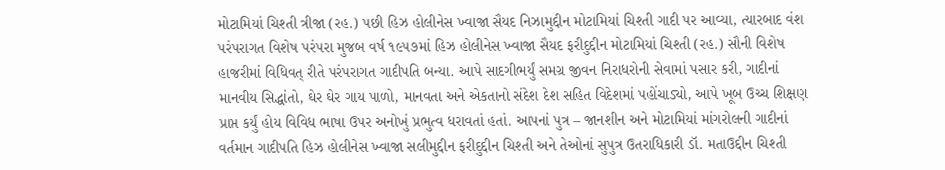મોટામિયાં ચિશ્તી ત્રીજા (રહ.) પછી હિઝ હોલીનેસ ખ્વાજા સૈયદ નિઝામુદ્દીન મોટામિયાં ચિશ્તી ગાદી પર આવ્યા, ત્યારબાદ વંશ પરંપરાગત વિશેષ પરંપરા મુજબ વર્ષ ૧૯૫૭માં હિઝ હોલીનેસ ખ્વાજા સૈયદ ફરીદુદ્દીન મોટામિયાં ચિશ્તી (રહ.) સૌની વિશેષ હાજરીમાં વિધિવત્ રીતે પરંપરાગત ગાદીપતિ બન્યા. આપે સાદગીભર્યું સમગ્ર જીવન નિરાધરોની સેવામાં પસાર કરી, ગાદીનાં માનવીય સિદ્ધાંતો, ઘેર ઘેર ગાય પાળો, માનવતા અને એકતાનો સંદેશ દેશ સહિત વિદેશમાં પહોંચાડ્યો, આપે ખૂબ ઉચ્ચ શિક્ષણ પ્રાપ્ત કર્યું હોય વિવિધ ભાષા ઉપર અનોખું પ્રભુત્વ ધરાવતાં હતાં. આપનાં પુત્ર – જાનશીન અને મોટામિયાં માંગરોલની ગાદીનાં વર્તમાન ગાદીપતિ હિઝ હોલીનેસ ખ્વાજા સલીમુદ્દીન ફરીદુદ્દીન ચિશ્તી અને તેઓનાં સુપુત્ર ઉતરાધિકારી ડૉ. મતાઉદ્દીન ચિશ્તી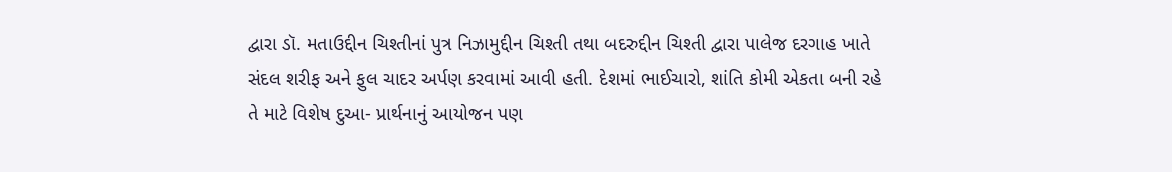દ્વારા ડૉ. મતાઉદ્દીન ચિશ્તીનાં પુત્ર નિઝામુદ્દીન ચિશ્તી તથા બદરુદ્દીન ચિશ્તી દ્વારા પાલેજ દરગાહ ખાતે સંદલ શરીફ અને ફુલ ચાદર અર્પણ કરવામાં આવી હતી. દેશમાં ભાઈચારો, શાંતિ કોમી એકતા બની રહે તે માટે વિશેષ દુઆ- પ્રાર્થનાનું આયોજન પણ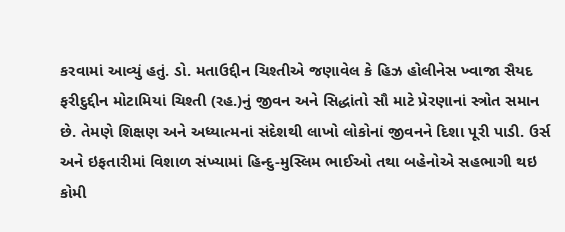કરવામાં આવ્યું હતું. ડો. મતાઉદ્દીન ચિશ્તીએ જણાવેલ કે હિઝ હોલીનેસ ખ્વાજા સૈયદ ફરીદુદ્દીન મોટામિયાં ચિશ્તી (રહ.)નું જીવન અને સિદ્ધાંતો સૌ માટે પ્રેરણાનાં સ્ત્રોત સમાન છે. તેમણે શિક્ષણ અને અધ્યાત્મનાં સંદેશથી લાખો લોકોનાં જીવનને દિશા પૂરી પાડી. ઉર્સ અને ઇફતારીમાં વિશાળ સંખ્યામાં હિન્દુ-મુસ્લિમ ભાઈઓ તથા બહેનોએ સહભાગી થઇ કોમી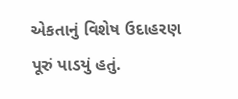એકતાનું વિશેષ ઉદાહરણ પૂરું પાડયું હતું.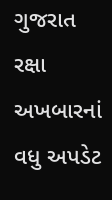ગુજરાત રક્ષા અખબારનાં વધુ અપડેટ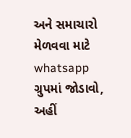અને સમાચારો મેળવવા માટે whatsapp ગ્રુપમાં જોડાવો, અહીં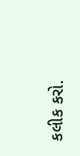કલીક કરો.